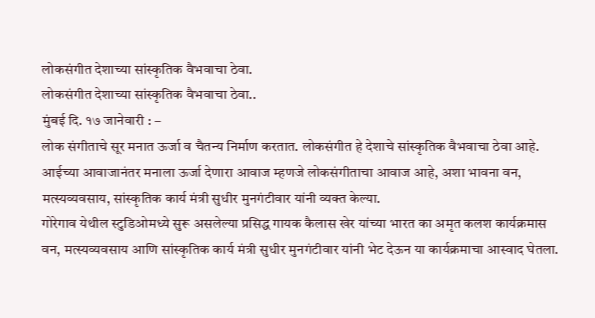लोकसंगीत देशाच्या सांस्कृतिक वैभवाचा ठेवा.
लोकसंगीत देशाच्या सांस्कृतिक वैभवाचा ठेवा..
मुंबई दि. १७ जानेवारी : –
लोक संगीताचे सूर मनात ऊर्जा व चैतन्य निर्माण करतात. लोकसंगीत हे देशाचे सांस्कृतिक वैभवाचा ठेवा आहे. आईच्या आवाजानंतर मनाला ऊर्जा देणारा आवाज म्हणजे लोकसंगीताचा आवाज आहे, अशा भावना वन, मत्स्यव्यवसाय, सांस्कृतिक कार्य मंत्री सुधीर मुनगंटीवार यांनी व्यक्त केल्या.
गोरेगाव येथील स्टुडिओमध्ये सुरू असलेल्या प्रसिद्ध गायक कैलास खेर यांच्या भारत का अमृत कलश कार्यक्रमास वन, मत्स्यव्यवसाय आणि सांस्कृतिक कार्य मंत्री सुधीर मुनगंटीवार यांनी भेट देऊन या कार्यक्रमाचा आस्वाद घेतला.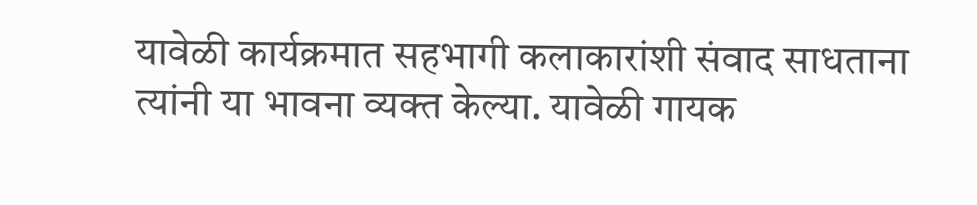यावेळी कार्यक्रमात सहभागी कलाकारांशी संवाद साधताना त्यांनी या भावना व्यक्त केल्या. यावेळी गायक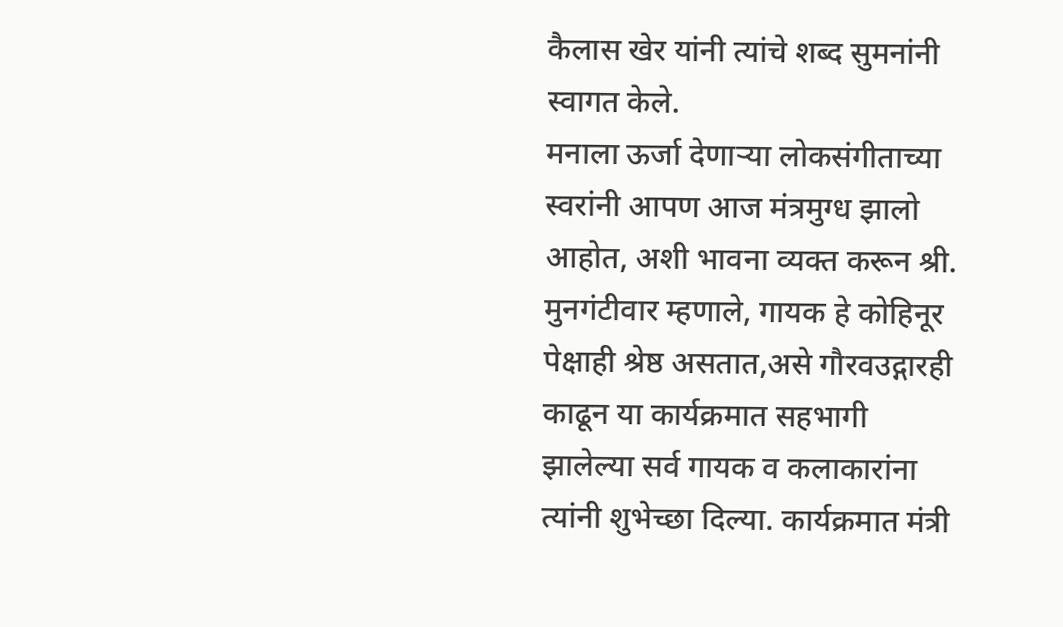कैलास खेर यांनी त्यांचे शब्द सुमनांनी स्वागत केले.
मनाला ऊर्जा देणाऱ्या लोकसंगीताच्या स्वरांनी आपण आज मंत्रमुग्ध झालो आहोत, अशी भावना व्यक्त करून श्री. मुनगंटीवार म्हणाले, गायक हे कोहिनूर पेक्षाही श्रेष्ठ असतात,असे गौरवउद्गारही काढून या कार्यक्रमात सहभागी झालेल्या सर्व गायक व कलाकारांना त्यांनी शुभेच्छा दिल्या. कार्यक्रमात मंत्री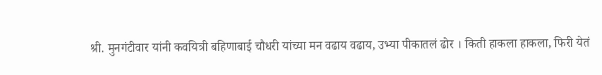श्री. मुनगंटीवार यांनी कवयित्री बहिणाबाई चौधरी यांच्या मन वढाय वढाय, उभ्या पीकातलं ढोर । किती हाकला हाकला, फिरी येतं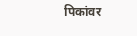पिकांवर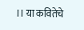।। या कवितेचे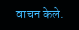वाचन केले.